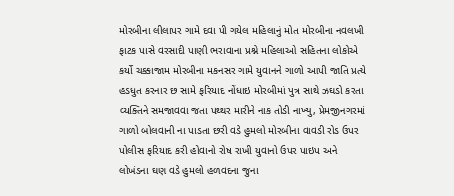મોરબીના લીલાપર ગામે દવા પી ગયેલ મહિલાનું મોત મોરબીના નવલખી ફાટક પાસે વરસાદી પાણી ભરાવાના પ્રશ્ને મહિલાઓ સહિતના લોકોએ કર્યો ચક્કાજામ મોરબીના મકનસર ગામે યુવાનને ગાળો આપી જાતિ પ્રત્યે હડધુત કરનાર છ સામે ફરિયાદ નોંધાઇ મોરબીમાં પુત્ર સાથે ઝઘડો કરતા વ્યક્તિને સમજાવવા જતા પથ્થર મારીને નાક તોડી નાખ્યુ, પ્રેમજીનગરમાં ગાળો બોલવાની ના પાડતા છરી વડે હુમલો મોરબીના વાવડી રોડ ઉપર પોલીસ ફરિયાદ કરી હોવાનો રોષ રાખી યુવાનો ઉપર પાઇપ અને લોખંડના ઘણ વડે હુમલો હળવદના જુના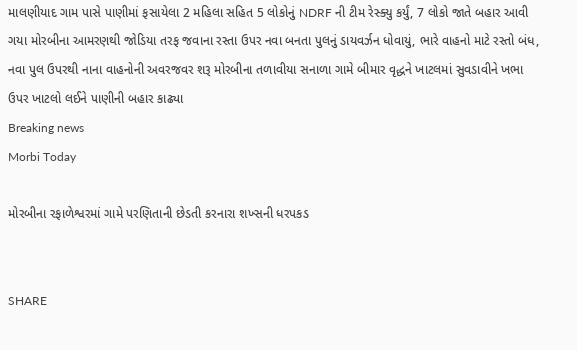માલણીયાદ ગામ પાસે પાણીમાં ફસાયેલા 2 મહિલા સહિત 5 લોકોનું NDRF ની ટીમ રેસ્ક્યુ કર્યું, 7 લોકો જાતે બહાર આવી ગયા મોરબીના આમરણથી જોડિયા તરફ જવાના રસ્તા ઉપર નવા બનતા પુલનું ડાયવર્ઝન ધોવાયું, ભારે વાહનો માટે રસ્તો બંધ, નવા પુલ ઉપરથી નાના વાહનોની અવરજવર શરૂ મોરબીના તળાવીયા સનાળા ગામે બીમાર વૃદ્ધને ખાટલમાં સુવડાવીને ખભા ઉપર ખાટલો લઈને પાણીની બહાર કાઢ્યા
Breaking news
Morbi Today

મોરબીના રફાળેશ્વરમાં ગામે પરણિતાની છેડતી કરનારા શખ્સની ધરપકડ


SHARE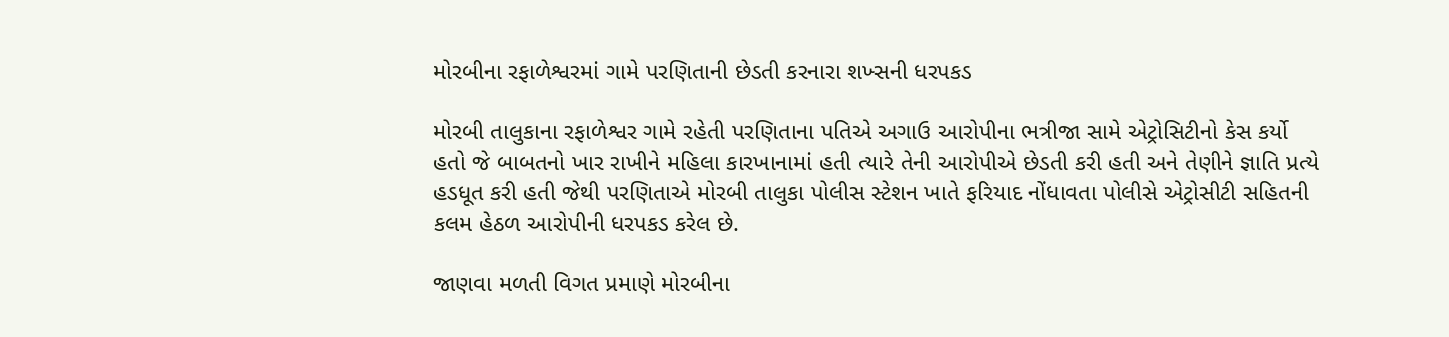મોરબીના રફાળેશ્વરમાં ગામે પરણિતાની છેડતી કરનારા શખ્સની ધરપકડ

મોરબી તાલુકાના રફાળેશ્વર ગામે રહેતી પરણિતાના પતિએ અગાઉ આરોપીના ભત્રીજા સામે એટ્રોસિટીનો કેસ કર્યો હતો જે બાબતનો ખાર રાખીને મહિલા કારખાનામાં હતી ત્યારે તેની આરોપીએ છેડતી કરી હતી અને તેણીને જ્ઞાતિ પ્રત્યે હડધૂત કરી હતી જેથી પરણિતાએ મોરબી તાલુકા પોલીસ સ્ટેશન ખાતે ફરિયાદ નોંધાવતા પોલીસે એટ્રોસીટી સહિતની કલમ હેઠળ આરોપીની ધરપકડ કરેલ છે.

જાણવા મળતી વિગત પ્રમાણે મોરબીના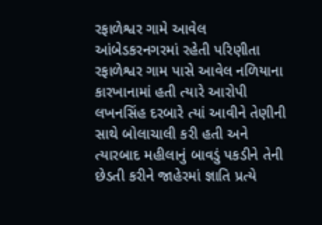રફાળેશ્વર ગામે આવેલ આંબેડકરનગરમાં રહેતી પરિણીતા રફાળેશ્વર ગામ પાસે આવેલ નળિયાના કારખાનામાં હતી ત્યારે આરોપી લખનસિંહ દરબારે ત્યાં આવીને તેણીની સાથે બોલાચાલી કરી હતી અને ત્યારબાદ મહીલાનું બાવડું પકડીને તેની છેડતી કરીને જાહેરમાં જ્ઞાતિ પ્રત્યે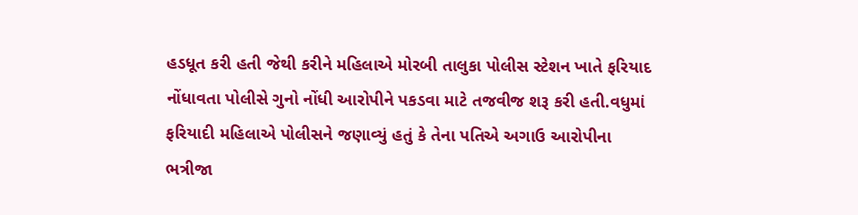હડધૂત કરી હતી જેથી કરીને મહિલાએ મોરબી તાલુકા પોલીસ સ્ટેશન ખાતે ફરિયાદ નોંધાવતા પોલીસે ગુનો નોંધી આરોપીને પકડવા માટે તજવીજ શરૂ કરી હતી.વધુમાં ફરિયાદી મહિલાએ પોલીસને જણાવ્યું હતું કે તેના પતિએ અગાઉ આરોપીના ભત્રીજા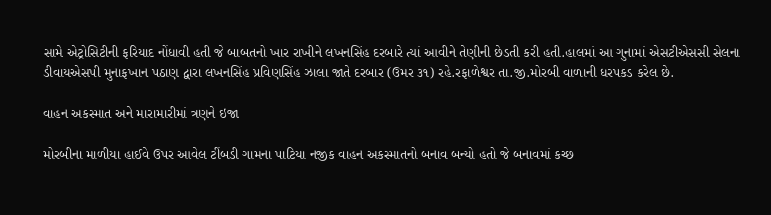સામે એટ્રોસિટીની ફરિયાદ નોંધાવી હતી જે બાબતનો ખાર રાખીને લખનસિંહ દરબારે ત્યાં આવીને તેણીની છેડતી કરી હતી.હાલમાં આ ગુનામાં એસટીએસસી સેલના ડીવાયએસપી મુનાફખાન પઠાણ દ્વારા લખનસિંહ પ્રવિણસિંહ ઝાલા જાતે દરબાર (ઉમર ૩૧) રહે.રફાળેશ્વર તા.જી.મોરબી વાળાની ધરપકડ કરેલ છે.

વાહન અકસ્માત અને મારામારીમાં ત્રણને ઇજા

મોરબીના માળીયા હાઈવે ઉપર આવેલ ટીંબડી ગામના પાટિયા નજીક વાહન અકસ્માતનો બનાવ બન્યો હતો જે બનાવમાં કચ્છ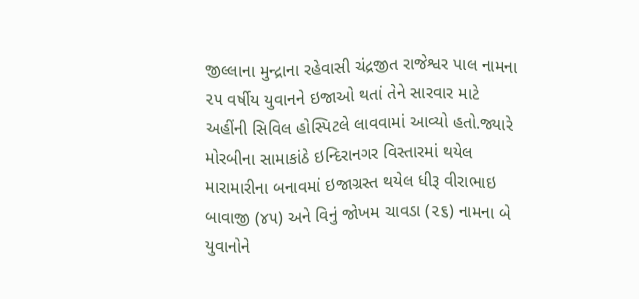જીલ્લાના મુન્દ્રાના રહેવાસી ચંદ્રજીત રાજેશ્વર પાલ નામના ૨૫ વર્ષીય યુવાનને ઇજાઓ થતાં તેને સારવાર માટે અહીંની સિવિલ હોસ્પિટલે લાવવામાં આવ્યો હતો.જ્યારે મોરબીના સામાકાંઠે ઇન્દિરાનગર વિસ્તારમાં થયેલ મારામારીના બનાવમાં ઇજાગ્રસ્ત થયેલ ધીરૂ વીરાભાઇ બાવાજી (૪૫) અને વિનું જોખમ ચાવડા (૨૬) નામના બે યુવાનોને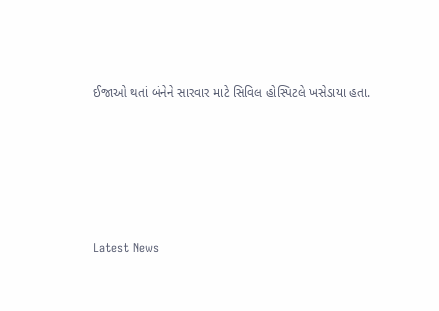ઈજાઓ થતાં બંનેને સારવાર માટે સિવિલ હોસ્પિટલે ખસેડાયા હતા.






Latest News